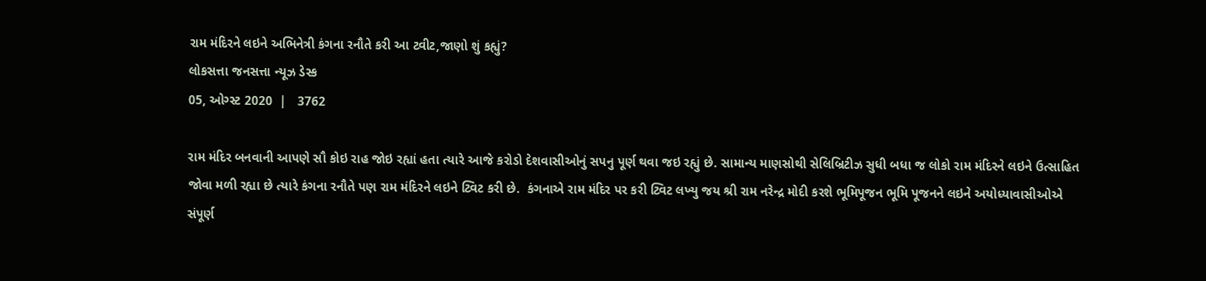રામ મંદિરને લઇને અભિનેત્રી કંગના રનૌતે કરી આ ટ્વીટ,જાણો શું કહ્યું?
લોકસત્તા જનસત્તા ન્યૂઝ ડેસ્ક
05, ઓગ્સ્ટ 2020  |   3762

રામ મંદિર બનવાની આપણે સૌ કોઇ રાહ જોઇ રહ્યાં હતા ત્યારે આજે કરોડો દેશવાસીઓનું સપનુ પૂર્ણ થવા જઇ રહ્યું છે. સામાન્ય માણસોથી સેલિબ્રિટીઝ સુધી બધા જ લોકો રામ મંદિરને લઇને ઉત્સાહિત જોવા મળી રહ્યા છે ત્યારે કંગના રનૌતે પણ રામ મંદિરને લઇને ટ્વિટ કરી છે.  કંગનાએ રામ મંદિર પર કરી ટ્વિટ લખ્યુ જય શ્રી રામ નરેન્દ્ર મોદી કરશે ભૂમિપૂજન ભૂમિ પૂજનને લઇને અયોધ્યાવાસીઓએ સંપૂર્ણ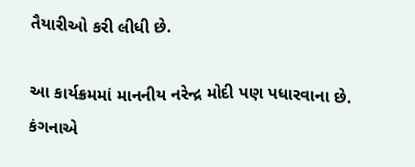તૈયારીઓ કરી લીધી છે.

આ કાર્યક્રમમાં માનનીય નરેન્દ્ર મોદી પણ પધારવાના છે. કંગનાએ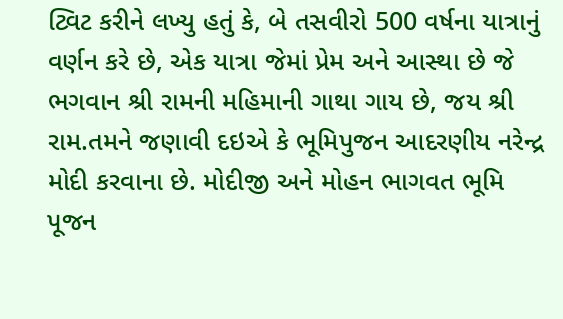ટ્વિટ કરીને લખ્યુ હતું કે, બે તસવીરો 500 વર્ષના યાત્રાનું વર્ણન કરે છે, એક યાત્રા જેમાં પ્રેમ અને આસ્થા છે જે ભગવાન શ્રી રામની મહિમાની ગાથા ગાય છે, જય શ્રી રામ.તમને જણાવી દઇએ કે ભૂમિપુજન આદરણીય નરેન્દ્ર મોદી કરવાના છે. મોદીજી અને મોહન ભાગવત ભૂમિ પૂજન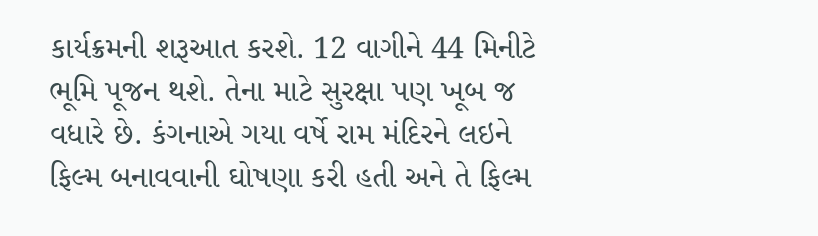કાર્યક્રમની શરૂઆત કરશે. 12 વાગીને 44 મિનીટે ભૂમિ પૂજન થશે. તેના માટે સુરક્ષા પણ ખૂબ જ વધારે છે. કંગનાએ ગયા વર્ષે રામ મંદિરને લઇને ફિલ્મ બનાવવાની ઘોષણા કરી હતી અને તે ફિલ્મ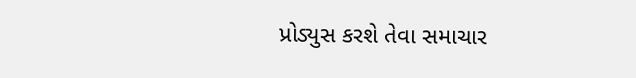પ્રોડ્યુસ કરશે તેવા સમાચાર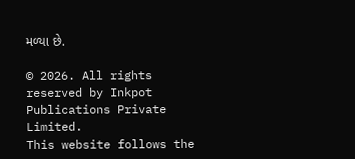મળ્યા છે.

© 2026. All rights reserved by Inkpot Publications Private Limited.
This website follows the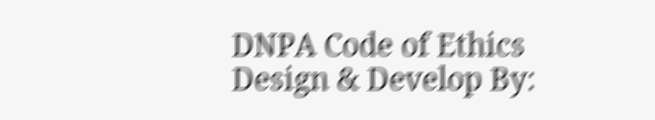DNPA Code of Ethics
Design & Develop By: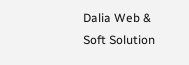Dalia Web & Soft Solution